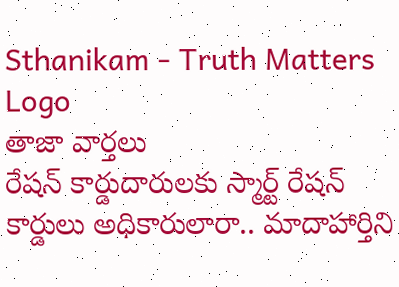Sthanikam - Truth Matters
Logo
తాజా వార్తలు
రేషన్ కార్డుదారులకు స్మార్ట్ రేషన్ కార్డులు అధికారులారా.. మాదాహార్తిని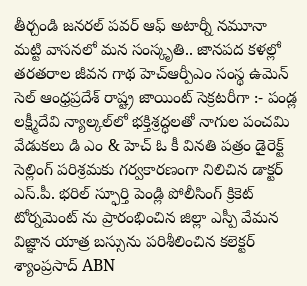తీర్చండి జనరల్ పవర్ ఆఫ్ అటార్నీ నమూనా మట్టి వాసనలో మన సంస్కృతి.. జానపద కళల్లో తరతరాల జీవన గాథ హెచ్ఆర్పీఎం సంస్థ ఉమెన్ సెల్ ఆంధ్రప్రదేశ్ రాష్ట్ర జాయింట్ సెక్రటరీగా :- పండ్ల లక్ష్మీదేవి న్యాల్కల్‌లో భక్తిశ్రద్ధలతో నాగుల పంచమి వేడుకలు డి ఎం & హెచ్ ఓ కీ వినతి పత్రం డైరెక్ట్ సెల్లింగ్ పరిశ్రమకు గర్వకారణంగా నిలిచిన డాక్టర్ ఎస్.పీ. భరిల్ స్ఫూర్తి పెండ్లి పోలీసింగ్ క్రికెట్ టోర్నమెంట్ ను ప్రారంభించిన జిల్లా ఎస్పీ వేమన విజ్ఞాన యాత్ర బస్సును పరిశీలించిన కలెక్టర్ శ్యాంప్రసాద్ ABN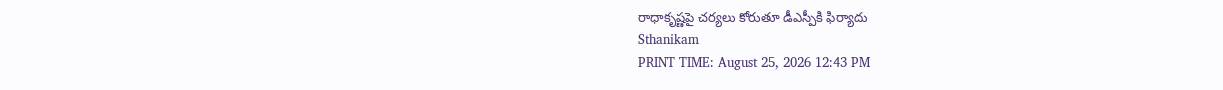రాధాకృష్ణపై చర్యలు కోరుతూ డీఎస్పీకి ఫిర్యాదు
Sthanikam
PRINT TIME: August 25, 2026 12:43 PM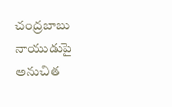చంద్రబాబు నాయుడుపై అనుచిత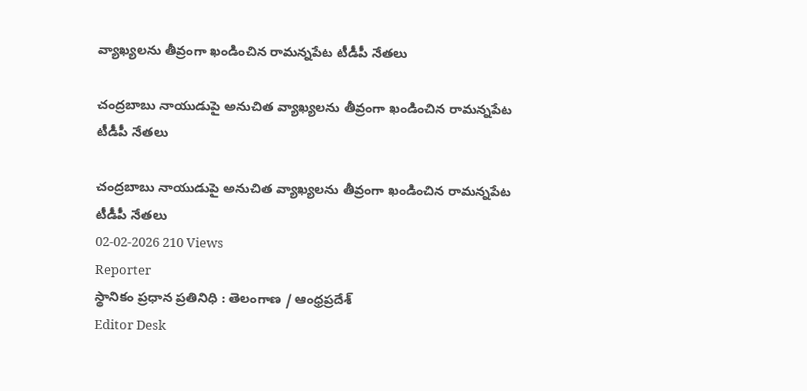వ్యాఖ్యలను తీవ్రంగా ఖండించిన రామన్నపేట టీడీపీ నేతలు

చంద్రబాబు నాయుడుపై అనుచిత వ్యాఖ్యలను తీవ్రంగా ఖండించిన రామన్నపేట టీడీపీ నేతలు

చంద్రబాబు నాయుడుపై అనుచిత వ్యాఖ్యలను తీవ్రంగా ఖండించిన రామన్నపేట టీడీపీ నేతలు
02-02-2026 210 Views
Reporter
స్థానికం ప్రధాన ప్రతినిధి : తెలంగాణ / ఆంధ్రప్రదేశ్
Editor Desk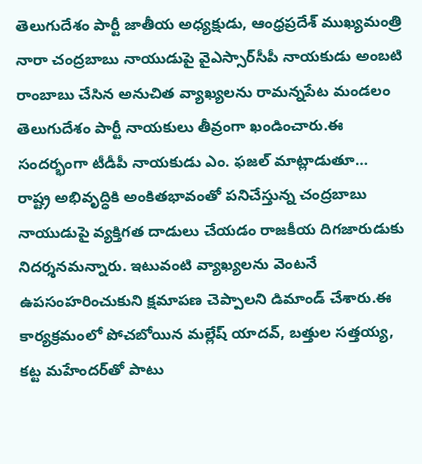తెలుగుదేశం పార్టీ జాతీయ అధ్యక్షుడు, ఆంధ్రప్రదేశ్ ముఖ్యమంత్రి నారా చంద్రబాబు నాయుడుపై వైఎస్సార్‌సీపీ నాయకుడు అంబటి రాంబాబు చేసిన అనుచిత వ్యాఖ్యలను రామన్నపేట మండలం తెలుగుదేశం పార్టీ నాయకులు తీవ్రంగా ఖండించారు.ఈ సందర్భంగా టీడీపీ నాయకుడు ఎం. ఫజల్ మాట్లాడుతూ… రాష్ట్ర అభివృద్ధికి అంకితభావంతో పనిచేస్తున్న చంద్రబాబు నాయుడుపై వ్యక్తిగత దాడులు చేయడం రాజకీయ దిగజారుడుకు నిదర్శనమన్నారు. ఇటువంటి వ్యాఖ్యలను వెంటనే ఉపసంహరించుకుని క్షమాపణ చెప్పాలని డిమాండ్ చేశారు.ఈ కార్యక్రమంలో పోచబోయిన మల్లేష్ యాదవ్, బత్తుల సత్తయ్య, కట్ట మహేందర్‌తో పాటు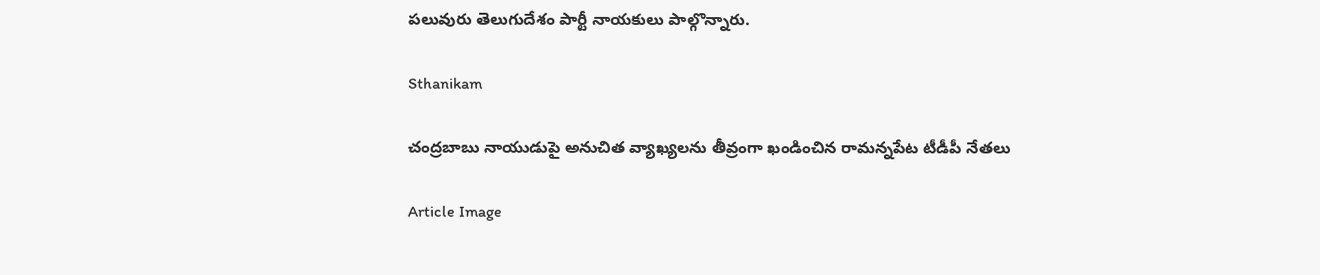పలువురు తెలుగుదేశం పార్టీ నాయకులు పాల్గొన్నారు.

Sthanikam

చంద్రబాబు నాయుడుపై అనుచిత వ్యాఖ్యలను తీవ్రంగా ఖండించిన రామన్నపేట టీడీపీ నేతలు

Article Image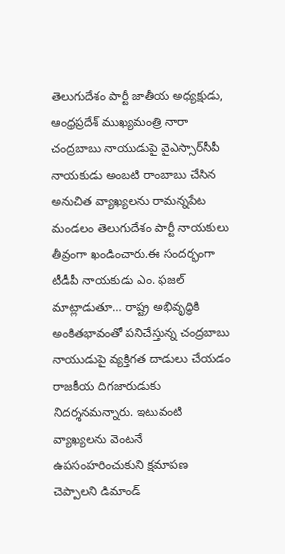తెలుగుదేశం పార్టీ జాతీయ అధ్యక్షుడు, ఆంధ్రప్రదేశ్ ముఖ్యమంత్రి నారా చంద్రబాబు నాయుడుపై వైఎస్సార్‌సీపీ నాయకుడు అంబటి రాంబాబు చేసిన అనుచిత వ్యాఖ్యలను రామన్నపేట మండలం తెలుగుదేశం పార్టీ నాయకులు తీవ్రంగా ఖండించారు.ఈ సందర్భంగా టీడీపీ నాయకుడు ఎం. ఫజల్ మాట్లాడుతూ… రాష్ట్ర అభివృద్ధికి అంకితభావంతో పనిచేస్తున్న చంద్రబాబు నాయుడుపై వ్యక్తిగత దాడులు చేయడం రాజకీయ దిగజారుడుకు నిదర్శనమన్నారు. ఇటువంటి వ్యాఖ్యలను వెంటనే ఉపసంహరించుకుని క్షమాపణ చెప్పాలని డిమాండ్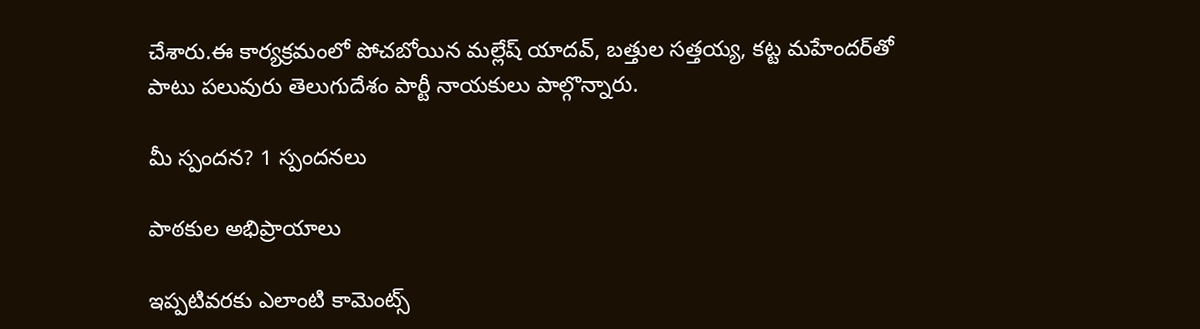చేశారు.ఈ కార్యక్రమంలో పోచబోయిన మల్లేష్ యాదవ్, బత్తుల సత్తయ్య, కట్ట మహేందర్‌తో పాటు పలువురు తెలుగుదేశం పార్టీ నాయకులు పాల్గొన్నారు.

మీ స్పందన? 1 స్పందనలు

పాఠకుల అభిప్రాయాలు

ఇప్పటివరకు ఎలాంటి కామెంట్స్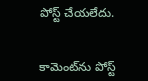పోస్ట్ చేయలేదు.


కామెంట్‌ను పోస్ట్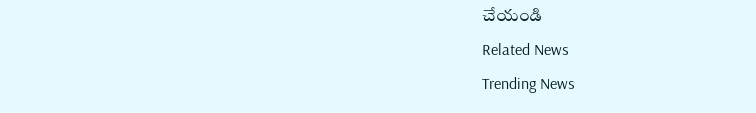చేయండి
Related News
Trending News